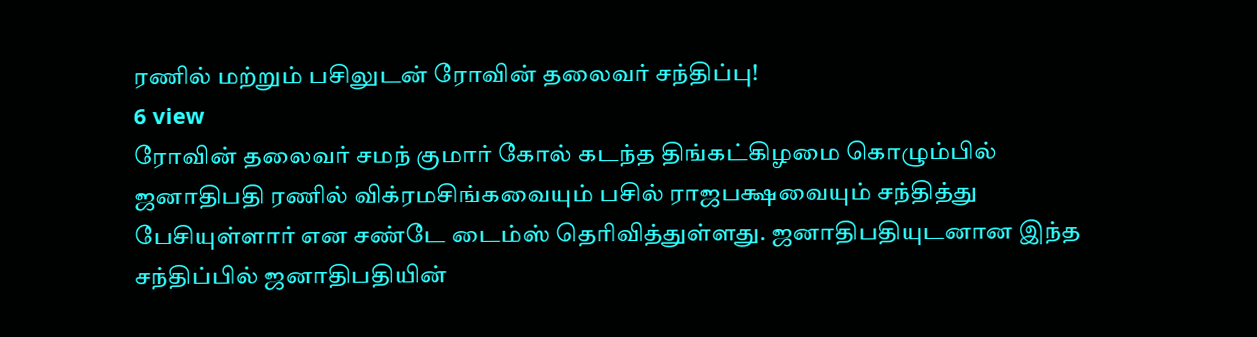ரணில் மற்றும் பசிலுடன் ரோவின் தலைவர் சந்திப்பு!
6 view
ரோவின் தலைவர் சமந் குமார் கோல் கடந்த திங்கட்கிழமை கொழும்பில் ஜனாதிபதி ரணில் விக்ரமசிங்கவையும் பசில் ராஜபக்ஷவையும் சந்தித்து பேசியுள்ளார் என சண்டே டைம்ஸ் தெரிவித்துள்ளது. ஜனாதிபதியுடனான இந்த சந்திப்பில் ஜனாதிபதியின்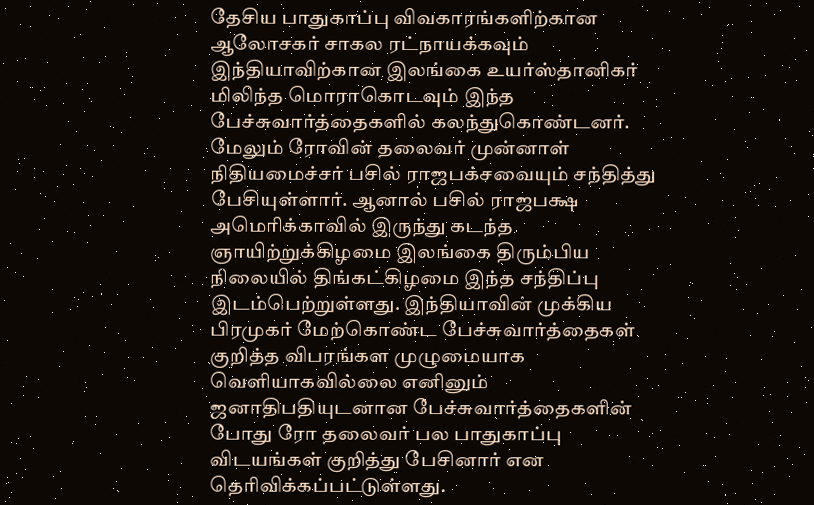தேசிய பாதுகாப்பு விவகாரங்களிற்கான ஆலோசகர் சாகல ரட்நாயக்கவும் இந்தியாவிற்கான இலங்கை உயர்ஸ்தானிகர் மிலிந்த மொராகொடவும் இந்த பேச்சுவார்த்தைகளில் கலந்துகொண்டனர். மேலும் ரோவின் தலைவர் முன்னாள் நிதியமைச்சர் பசில் ராஜபக்சவையும் சந்தித்து பேசியுள்ளார். ஆனால் பசில் ராஜபக்ஷ அமெரிக்காவில் இருந்து கடந்த ஞாயிற்றுக்கிழமை இலங்கை திரும்பிய நிலையில் திங்கட்கிழமை இந்த சந்திப்பு இடம்பெற்றுள்ளது. இந்தியாவின் முக்கிய பிரமுகர் மேற்கொண்ட பேச்சுவார்த்தைகள் குறித்த விபரங்கள முழுமையாக வெளியாகவில்லை எனினும் ஜனாதிபதியுடனான பேச்சுவார்த்தைகளின் போது ரோ தலைவர் பல பாதுகாப்பு விடயங்கள் குறித்து பேசினார் என தெரிவிக்கப்பட்டுள்ளது.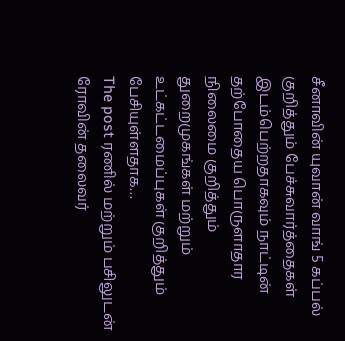சீனாவின் யுவான் வாங் 5 கப்பல் குறித்தும் பேச்சுவார்த்தைகள் இடம்பெற்றதாகவும் நாட்டின் தற்போதைய பொருளாதார நிலைமை குறித்தும் துறைமுகங்கள் மற்றும் உட்கட்டமைப்புகள் குறித்தும் பேசியுள்ளதாக…
The post ரணில் மற்றும் பசிலுடன் ரோவின் தலைவர்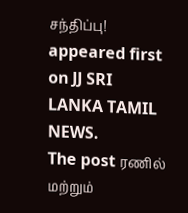சந்திப்பு! appeared first on JJ SRI LANKA TAMIL NEWS.
The post ரணில் மற்றும்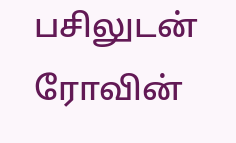பசிலுடன் ரோவின்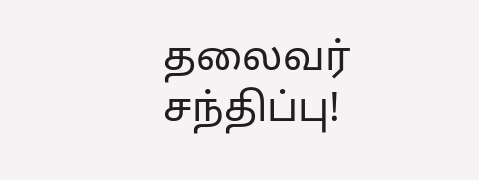தலைவர் சந்திப்பு!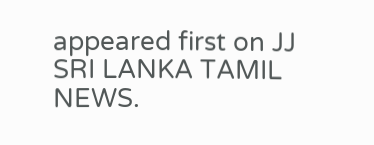appeared first on JJ SRI LANKA TAMIL NEWS.